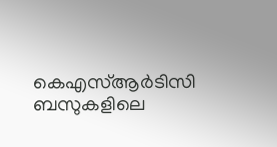കെഎസ്ആർടിസി ബസുകളിലെ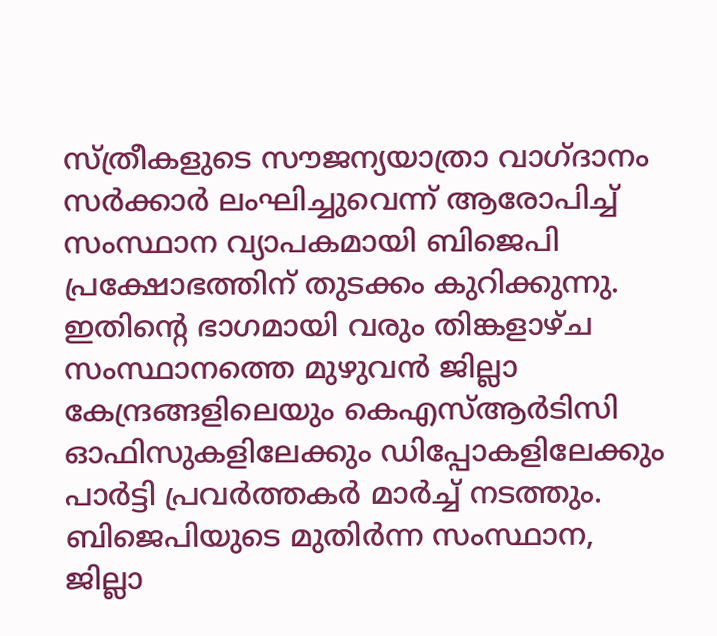സ്ത്രീകളുടെ സൗജന്യയാത്രാ വാഗ്ദാനം സർക്കാർ ലംഘിച്ചുവെന്ന് ആരോപിച്ച് സംസ്ഥാന വ്യാപകമായി ബിജെപി പ്രക്ഷോഭത്തിന് തുടക്കം കുറിക്കുന്നു. ഇതിന്റെ ഭാഗമായി വരും തിങ്കളാഴ്ച സംസ്ഥാനത്തെ മുഴുവൻ ജില്ലാ കേന്ദ്രങ്ങളിലെയും കെഎസ്ആർടിസി ഓഫിസുകളിലേക്കും ഡിപ്പോകളിലേക്കും പാർട്ടി പ്രവർത്തകർ മാർച്ച് നടത്തും.
ബിജെപിയുടെ മുതിർന്ന സംസ്ഥാന, ജില്ലാ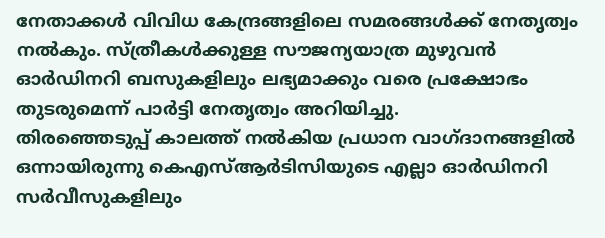നേതാക്കൾ വിവിധ കേന്ദ്രങ്ങളിലെ സമരങ്ങൾക്ക് നേതൃത്വം നൽകും. സ്ത്രീകൾക്കുള്ള സൗജന്യയാത്ര മുഴുവൻ ഓർഡിനറി ബസുകളിലും ലഭ്യമാക്കും വരെ പ്രക്ഷോഭം തുടരുമെന്ന് പാർട്ടി നേതൃത്വം അറിയിച്ചു.
തിരഞ്ഞെടുപ്പ് കാലത്ത് നൽകിയ പ്രധാന വാഗ്ദാനങ്ങളിൽ ഒന്നായിരുന്നു കെഎസ്ആർടിസിയുടെ എല്ലാ ഓർഡിനറി സർവീസുകളിലും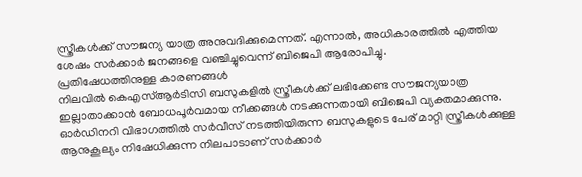സ്ത്രീകൾക്ക് സൗജന്യ യാത്ര അനുവദിക്കുമെന്നത്. എന്നാൽ, അധികാരത്തിൽ എത്തിയ ശേഷം സർക്കാർ ജനങ്ങളെ വഞ്ചിച്ചുവെന്ന് ബിജെപി ആരോപിച്ചു.
പ്രതിഷേധത്തിനുള്ള കാരണങ്ങൾ
നിലവിൽ കെഎസ്ആർടിസി ബസുകളിൽ സ്ത്രീകൾക്ക് ലഭിക്കേണ്ട സൗജന്യയാത്ര ഇല്ലാതാക്കാൻ ബോധപൂർവമായ നീക്കങ്ങൾ നടക്കുന്നതായി ബിജെപി വ്യക്തമാക്കുന്നു.
ഓർഡിനറി വിഭാഗത്തിൽ സർവീസ് നടത്തിയിരുന്ന ബസുകളുടെ പേര് മാറ്റി സ്ത്രീകൾക്കുള്ള ആനുകൂല്യം നിഷേധിക്കുന്ന നിലപാടാണ് സർക്കാർ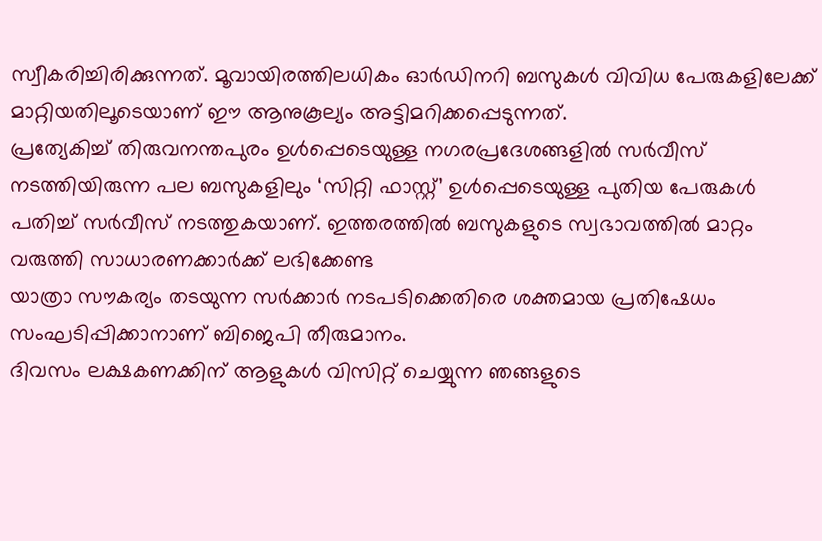സ്വീകരിച്ചിരിക്കുന്നത്. മൂവായിരത്തിലധികം ഓർഡിനറി ബസുകൾ വിവിധ പേരുകളിലേക്ക് മാറ്റിയതിലൂടെയാണ് ഈ ആനുകൂല്യം അട്ടിമറിക്കപ്പെടുന്നത്.
പ്രത്യേകിച്ച് തിരുവനന്തപുരം ഉൾപ്പെടെയുള്ള നഗരപ്രദേശങ്ങളിൽ സർവീസ് നടത്തിയിരുന്ന പല ബസുകളിലും ‘സിറ്റി ഫാസ്റ്റ്’ ഉൾപ്പെടെയുള്ള പുതിയ പേരുകൾ പതിച്ച് സർവീസ് നടത്തുകയാണ്. ഇത്തരത്തിൽ ബസുകളുടെ സ്വഭാവത്തിൽ മാറ്റം വരുത്തി സാധാരണക്കാർക്ക് ലഭിക്കേണ്ട
യാത്രാ സൗകര്യം തടയുന്ന സർക്കാർ നടപടിക്കെതിരെ ശക്തമായ പ്രതിഷേധം സംഘടിപ്പിക്കാനാണ് ബിജെപി തീരുമാനം.
ദിവസം ലക്ഷകണക്കിന് ആളുകൾ വിസിറ്റ് ചെയ്യുന്ന ഞങ്ങളുടെ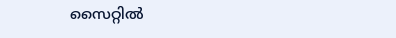സൈറ്റിൽ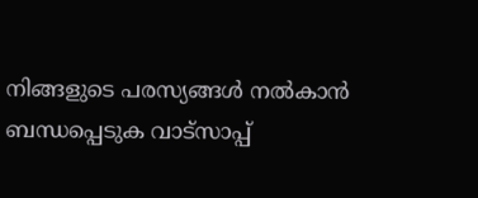നിങ്ങളുടെ പരസ്യങ്ങൾ നൽകാൻ ബന്ധപ്പെടുക വാട്സാപ്പ്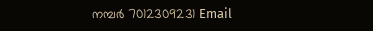നമ്പർ 7012309231 Email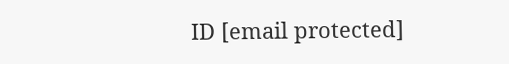ID [email protected]